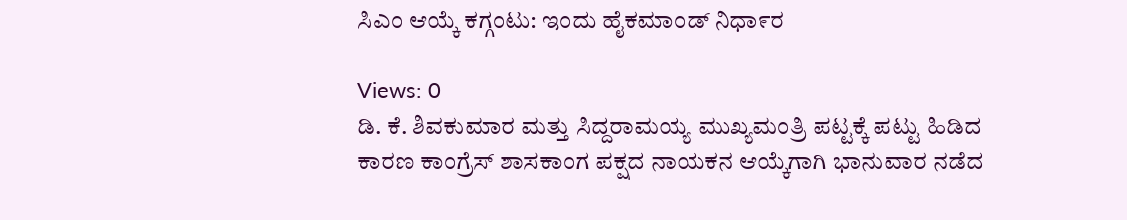ಸಿಎಂ ಆಯ್ಕೆ ಕಗ್ಗಂಟು: ಇಂದು ಹೈಕಮಾಂಡ್ ನಿಧಾ೯ರ

Views: 0
ಡಿ. ಕೆ. ಶಿವಕುಮಾರ ಮತ್ತು ಸಿದ್ದರಾಮಯ್ಯ ಮುಖ್ಯಮಂತ್ರಿ ಪಟ್ಟಕ್ಕೆ ಪಟ್ಟು ಹಿಡಿದ ಕಾರಣ ಕಾಂಗ್ರೆಸ್ ಶಾಸಕಾಂಗ ಪಕ್ಷದ ನಾಯಕನ ಆಯ್ಕೆಗಾಗಿ ಭಾನುವಾರ ನಡೆದ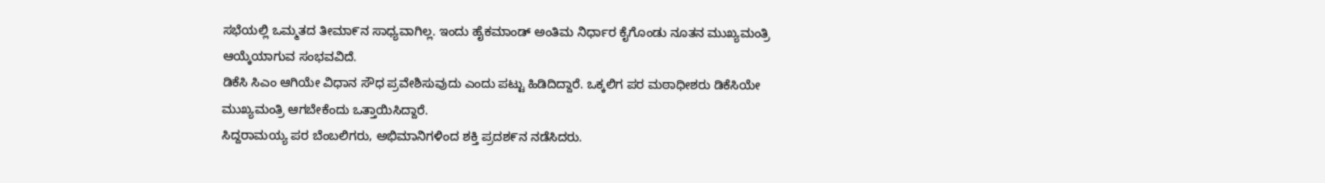ಸಭೆಯಲ್ಲಿ ಒಮ್ಮತದ ತೀಮಾ೯ನ ಸಾಧ್ಯವಾಗಿಲ್ಲ. ಇಂದು ಹೈಕಮಾಂಡ್ ಅಂತಿಮ ನಿರ್ಧಾರ ಕೈಗೊಂಡು ನೂತನ ಮುಖ್ಯಮಂತ್ರಿ ಆಯ್ಕೆಯಾಗುವ ಸಂಭವವಿದೆ.
ಡಿಕೆಸಿ ಸಿಎಂ ಆಗಿಯೇ ವಿಧಾನ ಸೌಧ ಪ್ರವೇಶಿಸುವುದು ಎಂದು ಪಟ್ಟು ಹಿಡಿದಿದ್ದಾರೆ. ಒಕ್ಕಲಿಗ ಪರ ಮಠಾಧೀಶರು ಡಿಕೆಸಿಯೇ ಮುಖ್ಯಮಂತ್ರಿ ಆಗಬೇಕೆಂದು ಒತ್ತಾಯಿಸಿದ್ದಾರೆ.
ಸಿದ್ದರಾಮಯ್ಯ ಪರ ಬೆಂಬಲಿಗರು, ಅಭಿಮಾನಿಗಳಿಂದ ಶಕ್ತಿ ಪ್ರದಶ೯ನ ನಡೆಸಿದರು.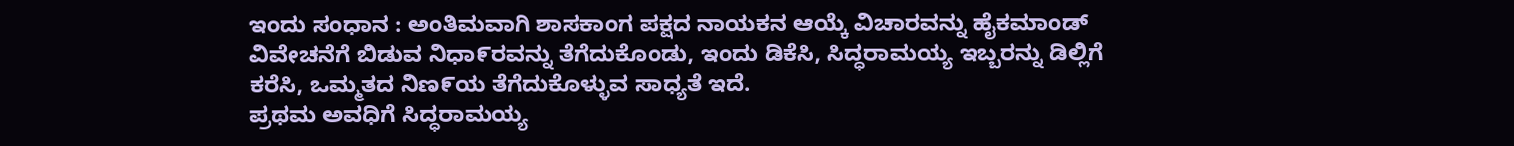ಇಂದು ಸಂಧಾನ : ಅಂತಿಮವಾಗಿ ಶಾಸಕಾಂಗ ಪಕ್ಷದ ನಾಯಕನ ಆಯ್ಕೆ ವಿಚಾರವನ್ನು ಹೈಕಮಾಂಡ್ ವಿವೇಚನೆಗೆ ಬಿಡುವ ನಿಧಾ೯ರವನ್ನು ತೆಗೆದುಕೊಂಡು, ಇಂದು ಡಿಕೆಸಿ, ಸಿದ್ಧರಾಮಯ್ಯ ಇಬ್ಬರನ್ನು ಡಿಲ್ಲಿಗೆ ಕರೆಸಿ, ಒಮ್ಮತದ ನಿಣ೯ಯ ತೆಗೆದುಕೊಳ್ಳುವ ಸಾಧ್ಯತೆ ಇದೆ.
ಪ್ರಥಮ ಅವಧಿಗೆ ಸಿದ್ಧರಾಮಯ್ಯ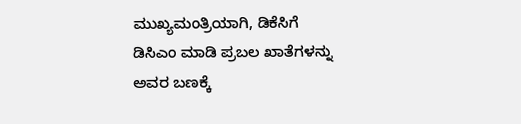ಮುಖ್ಯಮಂತ್ರಿಯಾಗಿ, ಡಿಕೆಸಿಗೆ ಡಿಸಿಎಂ ಮಾಡಿ ಪ್ರಬಲ ಖಾತೆಗಳನ್ನು ಅವರ ಬಣಕ್ಕೆ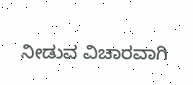ನೀಡುವ ವಿಚಾರವಾಗಿ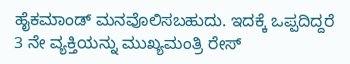ಹೈಕಮಾಂಡ್ ಮನವೊಲಿಸಬಹುದು. ಇದಕ್ಕೆ ಒಪ್ಪದಿದ್ದರೆ 3 ನೇ ವ್ಯಕ್ತಿಯನ್ನು ಮುಖ್ಯಮಂತ್ರಿ ರೇಸ್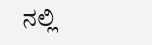ನಲ್ಲಿ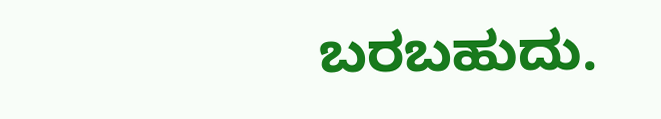ಬರಬಹುದು.